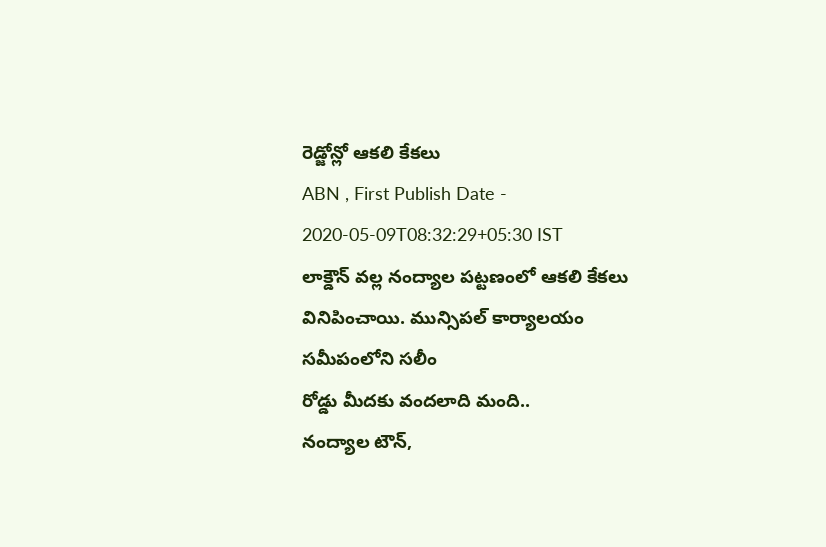రెడ్జోన్లో ఆకలి కేకలు
ABN , First Publish Date - 2020-05-09T08:32:29+05:30 IST
లాక్డౌన్ వల్ల నంద్యాల పట్టణంలో ఆకలి కేకలు వినిపించాయి. మున్సిపల్ కార్యాలయం సమీపంలోని సలీం
రోడ్డు మీదకు వందలాది మంది..
నంద్యాల టౌన్,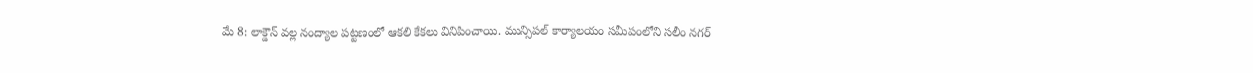మే 8: లాక్డౌన్ వల్ల నంద్యాల పట్టణంలో ఆకలి కేకలు వినిపించాయి. మున్సిపల్ కార్యాలయం సమీపంలోని సలీం నగర్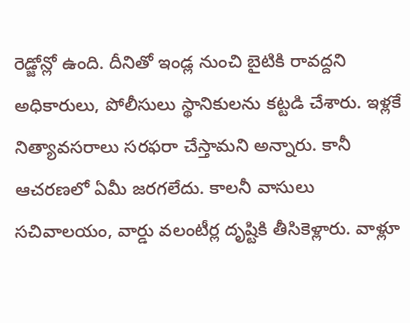రెడ్జోన్లో ఉంది. దీనితో ఇండ్ల నుంచి బైటికి రావద్దని అధికారులు, పోలీసులు స్థానికులను కట్టడి చేశారు. ఇళ్లకే నిత్యావసరాలు సరఫరా చేస్తామని అన్నారు. కానీ ఆచరణలో ఏమీ జరగలేదు. కాలనీ వాసులు సచివాలయం, వార్డు వలంటీర్ల దృష్టికి తీసికెళ్లారు. వాళ్లూ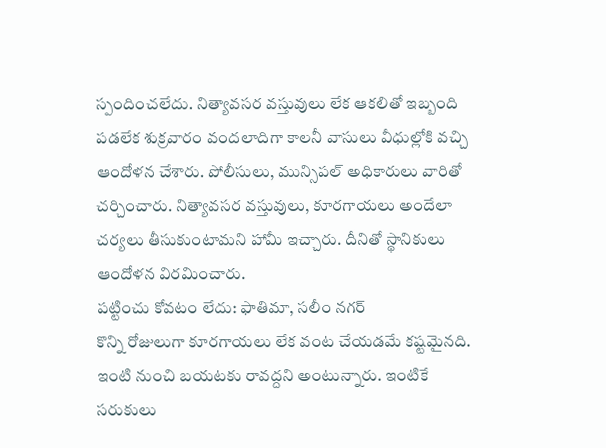స్పందించలేదు. నిత్యావసర వస్తువులు లేక ఆకలితో ఇబ్బంది పడలేక శుక్రవారం వందలాదిగా కాలనీ వాసులు వీధుల్లోకి వచ్చి ఆందోళన చేశారు. పోలీసులు, మున్సిపల్ అధికారులు వారితో చర్చించారు. నిత్యావసర వస్తువులు, కూరగాయలు అందేలా చర్యలు తీసుకుంటామని హామీ ఇచ్చారు. దీనితో స్థానికులు ఆందోళన విరమించారు.
పట్టించు కోవటం లేదు: ఫాతిమా, సలీం నగర్
కొన్ని రోజులుగా కూరగాయలు లేక వంట చేయడమే కష్టమైనది. ఇంటి నుంచి బయటకు రావద్దని అంటున్నారు. ఇంటికే సరుకులు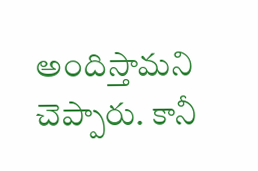అందిస్తామని చెప్పారు. కానీ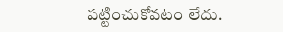పట్టించుకోవటం లేదు.